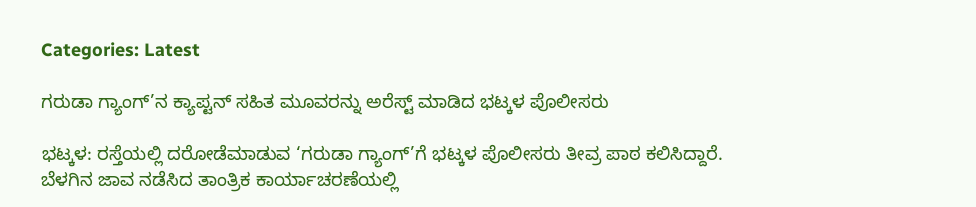Categories: Latest

ಗರುಡಾ ಗ್ಯಾಂಗ್’ನ ಕ್ಯಾಪ್ಟನ್ ಸಹಿತ ಮೂವರನ್ನು ಅರೆಸ್ಟ್ ಮಾಡಿದ ಭಟ್ಕಳ ಪೊಲೀಸರು

ಭಟ್ಕಳ: ರಸ್ತೆಯಲ್ಲಿ ದರೋಡೆಮಾಡುವ ‘ಗರುಡಾ ಗ್ಯಾಂಗ್’ಗೆ ಭಟ್ಕಳ ಪೊಲೀಸರು ತೀವ್ರ ಪಾಠ ಕಲಿಸಿದ್ದಾರೆ. ಬೆಳಗಿನ ಜಾವ ನಡೆಸಿದ ತಾಂತ್ರಿಕ ಕಾರ್ಯಾಚರಣೆಯಲ್ಲಿ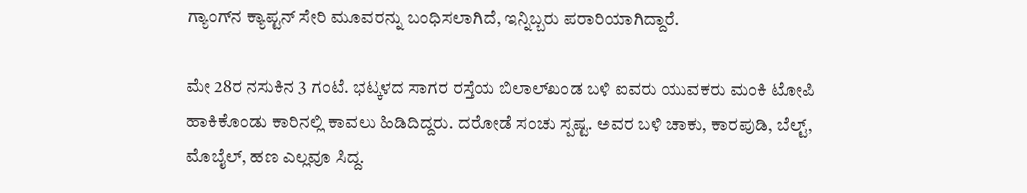ಗ್ಯಾಂಗ್‌ನ ಕ್ಯಾಪ್ಟನ್ ಸೇರಿ ಮೂವರನ್ನು ಬಂಧಿಸಲಾಗಿದೆ, ಇನ್ನಿಬ್ಬರು ಪರಾರಿಯಾಗಿದ್ದಾರೆ.

ಮೇ 28ರ ನಸುಕಿನ 3 ಗಂಟೆ. ಭಟ್ಕಳದ ಸಾಗರ ರಸ್ತೆಯ ಬಿಲಾಲ್‌ಖಂಡ ಬಳಿ ಐವರು ಯುವಕರು ಮಂಕಿ ಟೋಪಿ ಹಾಕಿಕೊಂಡು ಕಾರಿನಲ್ಲಿ ಕಾವಲು ಹಿಡಿದಿದ್ದರು. ದರೋಡೆ ಸಂಚು ಸ್ಪಷ್ಟ. ಅವರ ಬಳಿ ಚಾಕು, ಕಾರಪುಡಿ, ಬೆಲ್ಟ್, ಮೊಬೈಲ್, ಹಣ ಎಲ್ಲವೂ ಸಿದ್ದ.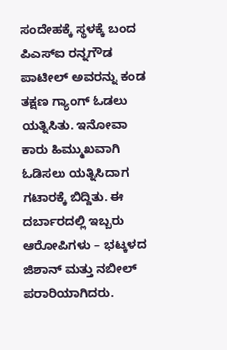ಸಂದೇಹಕ್ಕೆ ಸ್ಥಳಕ್ಕೆ ಬಂದ ಪಿಎಸ್‌ಐ ರನ್ನಗೌಡ ಪಾಟೀಲ್ ಅವರನ್ನು ಕಂಡ ತಕ್ಷಣ ಗ್ಯಾಂಗ್ ಓಡಲು ಯತ್ನಿಸಿತು. ಇನೋವಾ ಕಾರು ಹಿಮ್ಮುಖವಾಗಿ ಓಡಿಸಲು ಯತ್ನಿಸಿದಾಗ ಗಟಾರಕ್ಕೆ ಬಿದ್ದಿತು. ಈ ದರ್ಬಾರದಲ್ಲಿ ಇಬ್ಬರು ಆರೋಪಿಗಳು – ಭಟ್ಕಳದ ಜಿಶಾನ್ ಮತ್ತು ನಬೀಲ್ ಪರಾರಿಯಾಗಿದರು.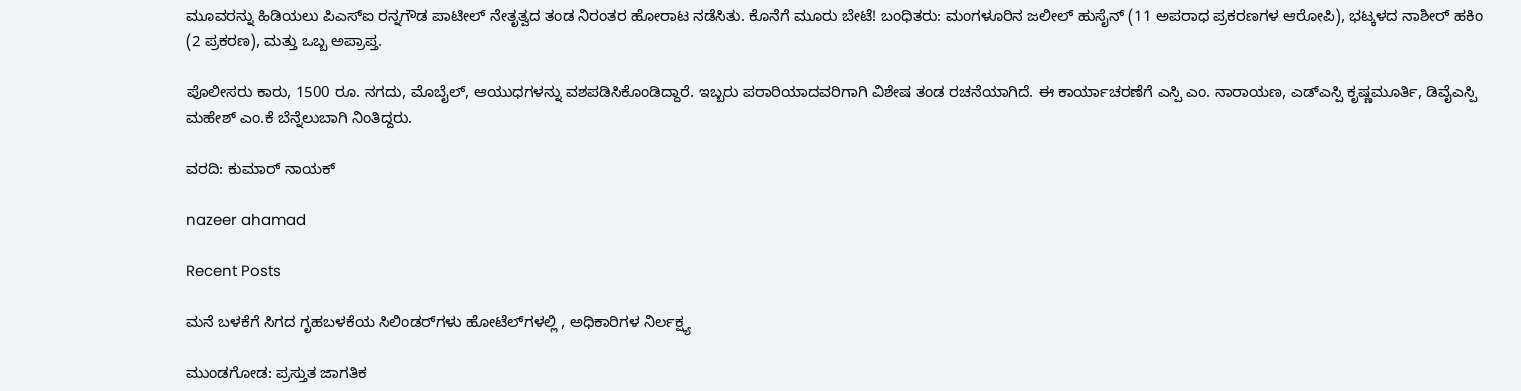ಮೂವರನ್ನು ಹಿಡಿಯಲು ಪಿಎಸ್‌ಐ ರನ್ನಗೌಡ ಪಾಟೀಲ್ ನೇತೃತ್ವದ ತಂಡ ನಿರಂತರ ಹೋರಾಟ ನಡೆಸಿತು. ಕೊನೆಗೆ ಮೂರು ಬೇಟೆ! ಬಂಧಿತರು: ಮಂಗಳೂರಿನ ಜಲೀಲ್ ಹುಸೈನ್ (11 ಅಪರಾಧ ಪ್ರಕರಣಗಳ ಆರೋಪಿ), ಭಟ್ಕಳದ ನಾಶೀರ್ ಹಕಿಂ (2 ಪ್ರಕರಣ), ಮತ್ತು ಒಬ್ಬ ಅಪ್ರಾಪ್ತ.

ಪೊಲೀಸರು ಕಾರು, 1500 ರೂ. ನಗದು, ಮೊಬೈಲ್, ಆಯುಧಗಳನ್ನು ವಶಪಡಿಸಿಕೊಂಡಿದ್ದಾರೆ. ಇಬ್ಬರು ಪರಾರಿಯಾದವರಿಗಾಗಿ ವಿಶೇಷ ತಂಡ ರಚನೆಯಾಗಿದೆ. ಈ ಕಾರ್ಯಾಚರಣೆಗೆ ಎಸ್ಪಿ ಎಂ. ನಾರಾಯಣ, ಎಡ್ಎಸ್ಪಿ ಕೃಷ್ಣಮೂರ್ತಿ, ಡಿವೈಎಸ್ಪಿ ಮಹೇಶ್ ಎಂ.ಕೆ ಬೆನ್ನೆಲುಬಾಗಿ ನಿಂತಿದ್ದರು.

ವರದಿ: ಕುಮಾರ್ ನಾಯಕ್

nazeer ahamad

Recent Posts

ಮನೆ ಬಳಕೆಗೆ ಸಿಗದ ಗೃಹಬಳಕೆಯ ಸಿಲಿಂಡರ್‌ಗಳು ಹೋಟೆಲ್‌ಗಳಲ್ಲಿ , ಅಧಿಕಾರಿಗಳ ನಿರ್ಲಕ್ಷ್ಯ

ಮುಂಡಗೋಡ: ಪ್ರಸ್ತುತ ಜಾಗತಿಕ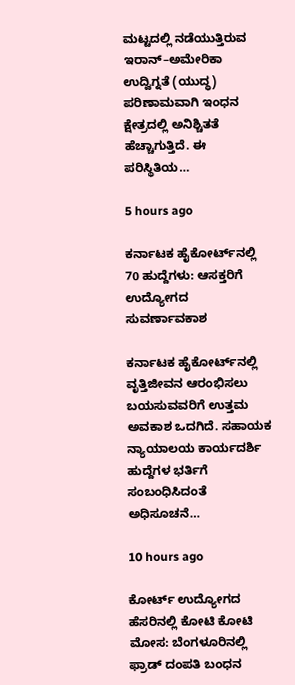ಮಟ್ಟದಲ್ಲಿ ನಡೆಯುತ್ತಿರುವ ಇರಾನ್–ಅಮೇರಿಕಾ ಉದ್ವಿಗ್ನತೆ (ಯುದ್ಧ) ಪರಿಣಾಮವಾಗಿ ಇಂಧನ ಕ್ಷೇತ್ರದಲ್ಲಿ ಅನಿಶ್ಚಿತತೆ ಹೆಚ್ಚಾಗುತ್ತಿದೆ. ಈ ಪರಿಸ್ಥಿತಿಯ…

5 hours ago

ಕರ್ನಾಟಕ ಹೈಕೋರ್ಟ್‌ನಲ್ಲಿ 70 ಹುದ್ದೆಗಳು: ಆಸಕ್ತರಿಗೆ ಉದ್ಯೋಗದ ಸುವರ್ಣಾವಕಾಶ

ಕರ್ನಾಟಕ ಹೈಕೋರ್ಟ್‌ನಲ್ಲಿ ವೃತ್ತಿಜೀವನ ಆರಂಭಿಸಲು ಬಯಸುವವರಿಗೆ ಉತ್ತಮ ಅವಕಾಶ ಒದಗಿದೆ. ಸಹಾಯಕ ನ್ಯಾಯಾಲಯ ಕಾರ್ಯದರ್ಶಿ ಹುದ್ದೆಗಳ ಭರ್ತಿಗೆ ಸಂಬಂಧಿಸಿದಂತೆ ಅಧಿಸೂಚನೆ…

10 hours ago

ಕೋರ್ಟ್ ಉದ್ಯೋಗದ ಹೆಸರಿನಲ್ಲಿ ಕೋಟಿ ಕೋಟಿ ಮೋಸ: ಬೆಂಗಳೂರಿನಲ್ಲಿ ಫ್ರಾಡ್ ದಂಪತಿ ಬಂಧನ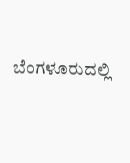ಬೆಂಗಳೂರುದಲ್ಲಿ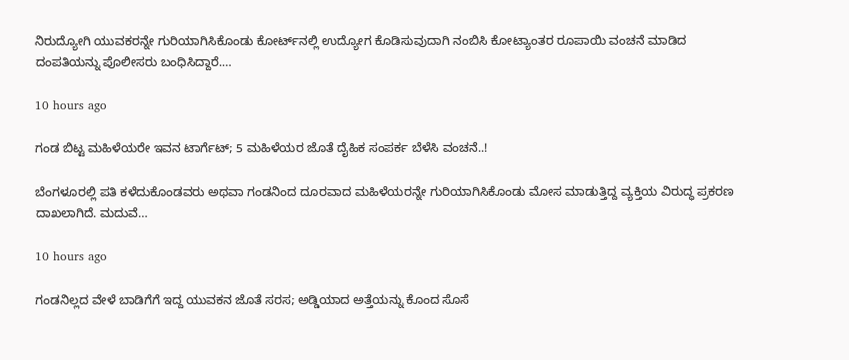ನಿರುದ್ಯೋಗಿ ಯುವಕರನ್ನೇ ಗುರಿಯಾಗಿಸಿಕೊಂಡು ಕೋರ್ಟ್‌ನಲ್ಲಿ ಉದ್ಯೋಗ ಕೊಡಿಸುವುದಾಗಿ ನಂಬಿಸಿ ಕೋಟ್ಯಾಂತರ ರೂಪಾಯಿ ವಂಚನೆ ಮಾಡಿದ ದಂಪತಿಯನ್ನು ಪೊಲೀಸರು ಬಂಧಿಸಿದ್ದಾರೆ.…

10 hours ago

ಗಂಡ ಬಿಟ್ಟ ಮಹಿಳೆಯರೇ ಇವನ ಟಾರ್ಗೆಟ್; 5 ಮಹಿಳೆಯರ ಜೊತೆ ದೈಹಿಕ ಸಂಪರ್ಕ ಬೆಳೆಸಿ ವಂಚನೆ..!

ಬೆಂಗಳೂರಲ್ಲಿ ಪತಿ ಕಳೆದುಕೊಂಡವರು ಅಥವಾ ಗಂಡನಿಂದ ದೂರವಾದ ಮಹಿಳೆಯರನ್ನೇ ಗುರಿಯಾಗಿಸಿಕೊಂಡು ಮೋಸ ಮಾಡುತ್ತಿದ್ದ ವ್ಯಕ್ತಿಯ ವಿರುದ್ಧ ಪ್ರಕರಣ ದಾಖಲಾಗಿದೆ. ಮದುವೆ…

10 hours ago

ಗಂಡನಿಲ್ಲದ ವೇಳೆ ಬಾಡಿಗೆಗೆ ಇದ್ದ ಯುವಕನ ಜೊತೆ ಸರಸ; ಅಡ್ಡಿಯಾದ ಅತ್ತೆಯನ್ನು ಕೊಂದ ಸೊಸೆ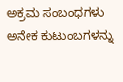ಅಕ್ರಮ ಸಂಬಂಧಗಳು ಅನೇಕ ಕುಟುಂಬಗಳನ್ನು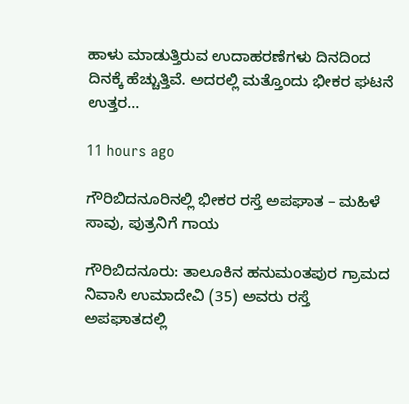ಹಾಳು ಮಾಡುತ್ತಿರುವ ಉದಾಹರಣೆಗಳು ದಿನದಿಂದ ದಿನಕ್ಕೆ ಹೆಚ್ಚುತ್ತಿವೆ. ಅದರಲ್ಲಿ ಮತ್ತೊಂದು ಭೀಕರ ಘಟನೆ ಉತ್ತರ…

11 hours ago

ಗೌರಿಬಿದನೂರಿನಲ್ಲಿ ಭೀಕರ ರಸ್ತೆ ಅಪಘಾತ – ಮಹಿಳೆ ಸಾವು, ಪುತ್ರನಿಗೆ ಗಾಯ

ಗೌರಿಬಿದನೂರು: ತಾಲೂಕಿನ ಹನುಮಂತಪುರ ಗ್ರಾಮದ ನಿವಾಸಿ ಉಮಾದೇವಿ (35) ಅವರು ರಸ್ತೆ ಅಪಘಾತದಲ್ಲಿ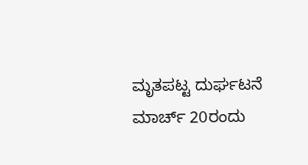ಮೃತಪಟ್ಟ ದುರ್ಘಟನೆ ಮಾರ್ಚ್ 20ರಂದು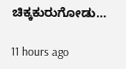ಚಿಕ್ಕಕುರುಗೋಡು…

11 hours ago